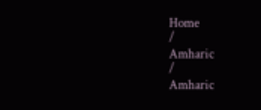Home
/
Amharic
/
Amharic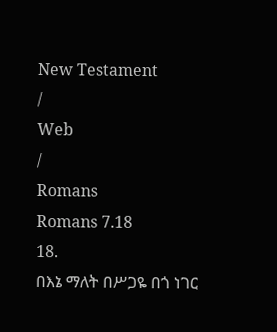New Testament
/
Web
/
Romans
Romans 7.18
18.
በእኔ ማለት በሥጋዬ በጎ ነገር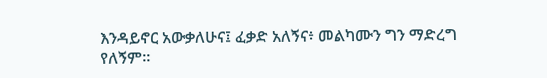እንዳይኖር አውቃለሁና፤ ፈቃድ አለኝና፥ መልካሙን ግን ማድረግ የለኝም።